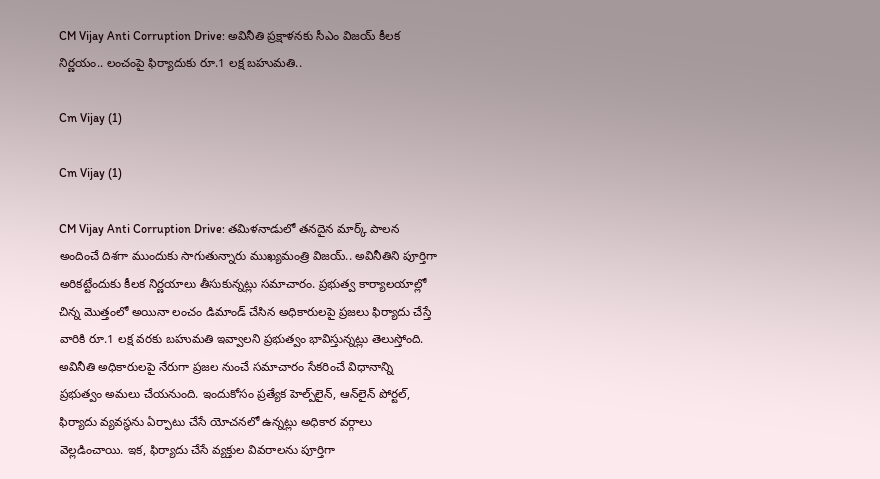CM Vijay Anti Corruption Drive: అవినీతి ప్రక్షాళనకు సీఎం విజయ్‌ కీలక నిర్ణయం.. లంచంపై ఫిర్యాదుకు రూ.1 లక్ష బహుమతి..

Cm Vijay (1)

Cm Vijay (1)

CM Vijay Anti Corruption Drive: తమిళనాడులో తనదైన మార్క్‌ పాలన అందించే దిశగా ముందుకు సాగుతున్నారు ముఖ్యమంత్రి విజయ్‌.. అవినీతిని పూర్తిగా అరికట్టేందుకు కీలక నిర్ణయాలు తీసుకున్నట్లు సమాచారం. ప్రభుత్వ కార్యాలయాల్లో చిన్న మొత్తంలో అయినా లంచం డిమాండ్‌ చేసిన అధికారులపై ప్రజలు ఫిర్యాదు చేస్తే వారికి రూ.1 లక్ష వరకు బహుమతి ఇవ్వాలని ప్రభుత్వం భావిస్తున్నట్లు తెలుస్తోంది. అవినీతి అధికారులపై నేరుగా ప్రజల నుంచే సమాచారం సేకరించే విధానాన్ని ప్రభుత్వం అమలు చేయనుంది. ఇందుకోసం ప్రత్యేక హెల్ప్‌లైన్‌, ఆన్‌లైన్‌ పోర్టల్‌, ఫిర్యాదు వ్యవస్థను ఏర్పాటు చేసే యోచనలో ఉన్నట్లు అధికార వర్గాలు వెల్లడించాయి. ఇక, ఫిర్యాదు చేసే వ్యక్తుల వివరాలను పూర్తిగా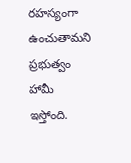రహస్యంగా ఉంచుతామని ప్రభుత్వం హామీ ఇస్తోంది.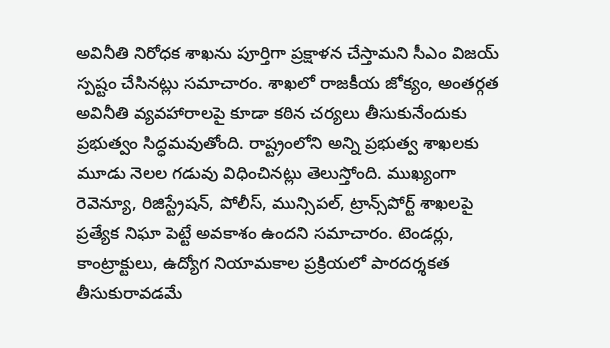అవినీతి నిరోధక శాఖను పూర్తిగా ప్రక్షాళన చేస్తామని సీఎం విజయ్‌ స్పష్టం చేసినట్లు సమాచారం. శాఖలో రాజకీయ జోక్యం, అంతర్గత అవినీతి వ్యవహారాలపై కూడా కఠిన చర్యలు తీసుకునేందుకు ప్రభుత్వం సిద్ధమవుతోంది. రాష్ట్రంలోని అన్ని ప్రభుత్వ శాఖలకు మూడు నెలల గడువు విధించినట్లు తెలుస్తోంది. ముఖ్యంగా రెవెన్యూ, రిజిస్ట్రేషన్‌, పోలీస్‌, మున్సిపల్‌, ట్రాన్స్‌పోర్ట్‌ శాఖలపై ప్రత్యేక నిఘా పెట్టే అవకాశం ఉందని సమాచారం. టెండర్లు, కాంట్రాక్టులు, ఉద్యోగ నియామకాల ప్రక్రియలో పారదర్శకత తీసుకురావడమే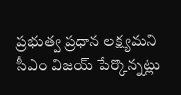ప్రభుత్వ ప్రధాన లక్ష్యమని సీఎం విజయ్‌ పేర్కొన్నట్లు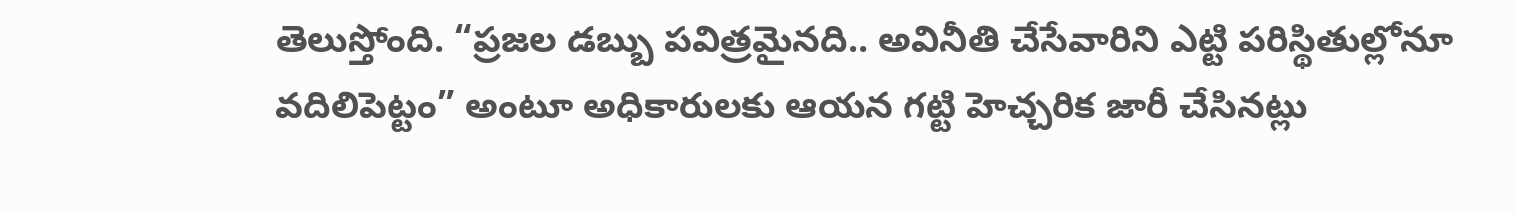తెలుస్తోంది. “ప్రజల డబ్బు పవిత్రమైనది.. అవినీతి చేసేవారిని ఎట్టి పరిస్థితుల్లోనూ వదిలిపెట్టం” అంటూ అధికారులకు ఆయన గట్టి హెచ్చరిక జారీ చేసినట్లు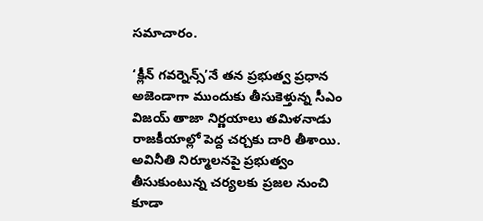సమాచారం.

‘క్లీన్ గవర్నెన్స్‌’నే తన ప్రభుత్వ ప్రధాన అజెండాగా ముందుకు తీసుకెళ్తున్న సీఎం విజయ్‌ తాజా నిర్ణయాలు తమిళనాడు రాజకీయాల్లో పెద్ద చర్చకు దారి తీశాయి. అవినీతి నిర్మూలనపై ప్రభుత్వం తీసుకుంటున్న చర్యలకు ప్రజల నుంచి కూడా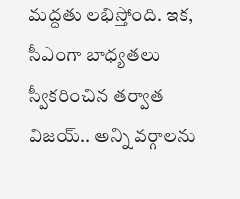మద్దతు లభిస్తోంది. ఇక, సీఎంగా బాధ్యతలు స్వీకరించిన తర్వాత విజయ్‌.. అన్ని వర్గాలను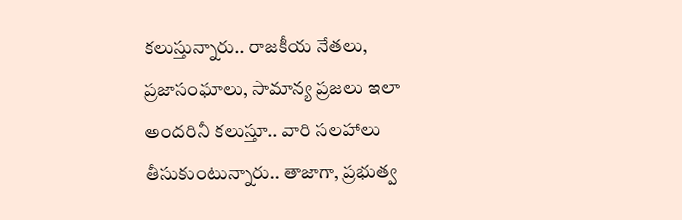కలుస్తున్నారు.. రాజకీయ నేతలు, ప్రజాసంఘాలు, సామాన్య ప్రజలు ఇలా అందరినీ కలుస్తూ.. వారి సలహాలు తీసుకుంటున్నారు.. తాజాగా, ప్రభుత్వ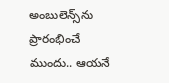అంబులెన్స్‌ను ప్రారంభించే ముందు.. ఆయనే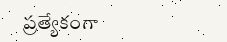ప్రత్యేకంగా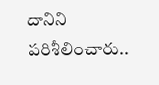దానిని పరిశీలించారు..